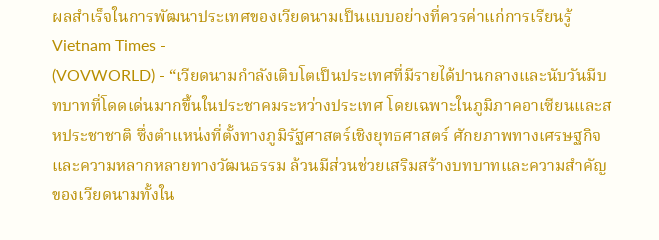ผลสำเร็จในการพัฒนาประเทศของเวียดนามเป็นแบบอย่างที่ควรค่าแก่การเรียนรู้
Vietnam Times -
(VOVWORLD) - “เวียดนามกำลังเติบโตเป็นประเทศที่มีรายได้ปานกลางและนับวันมีบทบาทที่โดดเด่นมากขึ้นในประชาคมระหว่างประเทศ โดยเฉพาะในภูมิภาคอาเซียนและสหประชาชาติ ซึ่งตำแหน่งที่ตั้งทางภูมิรัฐศาสตร์เชิงยุทธศาสตร์ ศักยภาพทางเศรษฐกิจ และความหลากหลายทางวัฒนธรรม ล้วนมีส่วนช่วยเสริมสร้างบทบาทและความสำคัญของเวียดนามทั้งใน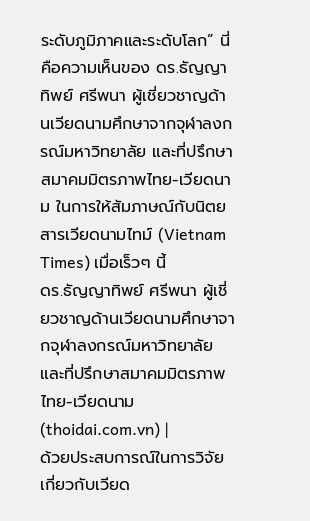ระดับภูมิภาคและระดับโลก” นี่คือความเห็นของ ดร.ธัญญาทิพย์ ศรีพนา ผู้เชี่ยวชาญด้านเวียดนามศึกษาจากจุฬาลงกรณ์มหาวิทยาลัย และที่ปรึกษาสมาคมมิตรภาพไทย-เวียดนาม ในการให้สัมภาษณ์กับนิตยสารเวียดนามไทม์ (Vietnam Times) เมื่อเร็วๆ นี้
ดร.ธัญญาทิพย์ ศรีพนา ผู้เชี่ยวชาญด้านเวียดนามศึกษาจากจุฬาลงกรณ์มหาวิทยาลัย และที่ปรึกษาสมาคมมิตรภาพไทย-เวียดนาม (thoidai.com.vn) |
ด้วยประสบการณ์ในการวิจัยเกี่ยวกับเวียด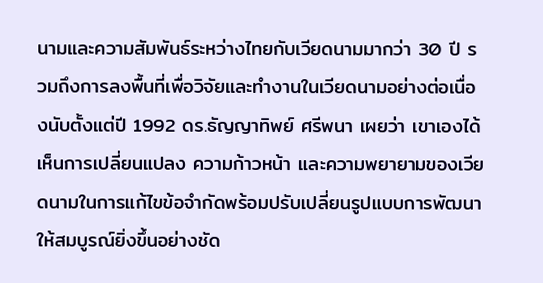นามและความสัมพันธ์ระหว่างไทยกับเวียดนามมากว่า 30 ปี รวมถึงการลงพื้นที่เพื่อวิจัยและทำงานในเวียดนามอย่างต่อเนื่องนับตั้งแต่ปี 1992 ดร.ธัญญาทิพย์ ศรีพนา เผยว่า เขาเองได้เห็นการเปลี่ยนแปลง ความก้าวหน้า และความพยายามของเวียดนามในการแก้ไขข้อจำกัดพร้อมปรับเปลี่ยนรูปแบบการพัฒนาให้สมบูรณ์ยิ่งขึ้นอย่างชัด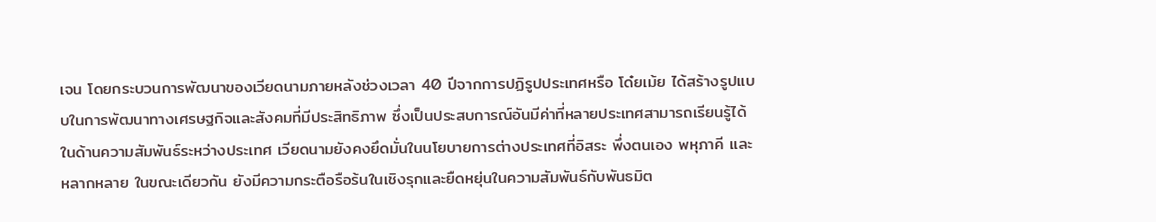เจน โดยกระบวนการพัฒนาของเวียดนามภายหลังช่วงเวลา 40 ปีจากการปฏิรูปประเทศหรือ โด๋ยเม้ย ได้สร้างรูปแบบในการพัฒนาทางเศรษฐกิจและสังคมที่มีประสิทธิภาพ ซึ่งเป็นประสบการณ์อันมีค่าที่หลายประเทศสามารถเรียนรู้ได้
ในด้านความสัมพันธ์ระหว่างประเทศ เวียดนามยังคงยึดมั่นในนโยบายการต่างประเทศที่อิสระ พึ่งตนเอง พหุภาคี และหลากหลาย ในขณะเดียวกัน ยังมีความกระตือรือร้นในเชิงรุกและยืดหยุ่นในความสัมพันธ์กับพันธมิต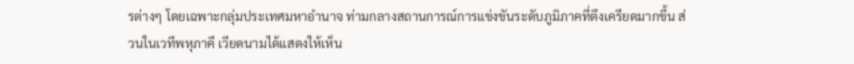รต่างๆ โดยเฉพาะกลุ่มประเทศมหาอำนาจ ท่ามกลางสถานการณ์การแข่งขันระดับภูมิภาคที่ตึงเครียดมากขึ้น ส่วนในเวทีพหุภาคี เวียดนามได้แสดงให้เห็น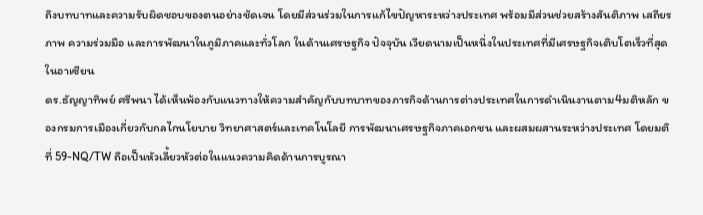ถึงบทบาทและความรับผิดชอบของตนอย่างชัดเจน โดยมีส่วนร่วมในการแก้ไขปัญหาระหว่างประเทศ พร้อมมีส่วนช่วยสร้างสันติภาพ เสถียรภาพ ความร่วมมือ และการพัฒนาในภูมิภาคและทั่วโลก ในด้านเศรษฐกิจ ปัจจุบัน เวียดนามเป็นหนึ่งในประเทศที่มีเศรษฐกิจเติบโตเร็วที่สุดในอาเซียน
ดร.ธัญญาทิพย์ ศรีพนา ได้เห็นพ้องกับแนวทางให้ความสำคัญกับบทบาทของภารกิจด้านการต่างประเทศในการดำเนินงานตาม4มติหลัก ของกรมการเมืองเกี่ยวกับกลไกนโยบาย วิทยาศาสตร์และเทคโนโลยี การพัฒนาเศรษฐกิจภาคเอกชน และผสมผสานระหว่างประเทศ โดยมติที่ 59-NQ/TW ถือเป็นหัวเลี้ยวหัวต่อในแนวความคิดด้านการบูรณา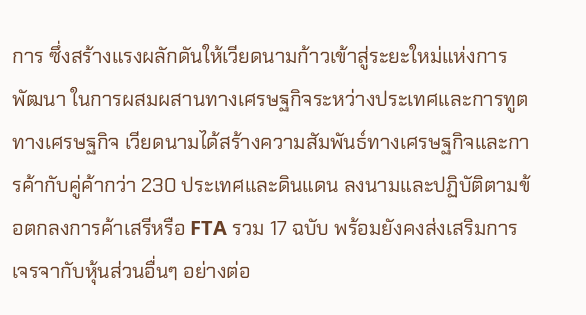การ ซึ่งสร้างแรงผลักดันให้เวียดนามก้าวเข้าสู่ระยะใหม่แห่งการพัฒนา ในการผสมผสานทางเศรษฐกิจระหว่างประเทศและการทูตทางเศรษฐกิจ เวียดนามได้สร้างความสัมพันธ์ทางเศรษฐกิจและการค้ากับคู่ค้ากว่า 230 ประเทศและดินแดน ลงนามและปฏิบัติตามข้อตกลงการค้าเสรีหรือ FTA รวม 17 ฉบับ พร้อมยังคงส่งเสริมการเจรจากับหุ้นส่วนอื่นๆ อย่างต่อ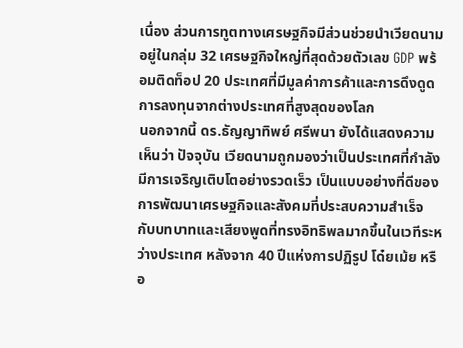เนื่อง ส่วนการทูตทางเศรษฐกิจมีส่วนช่วยนำเวียดนามอยู่ในกลุ่ม 32 เศรษฐกิจใหญ่ที่สุดด้วยตัวเลข GDP พร้อมติดท็อป 20 ประเทศที่มีมูลค่าการค้าและการดึงดูดการลงทุนจากต่างประเทศที่สูงสุดของโลก
นอกจากนี้ ดร.ธัญญาทิพย์ ศรีพนา ยังได้แสดงความเห็นว่า ปัจจุบัน เวียดนามถูกมองว่าเป็นประเทศที่กำลังมีการเจริญเติบโตอย่างรวดเร็ว เป็นแบบอย่างที่ดีของการพัฒนาเศรษฐกิจและสังคมที่ประสบความสำเร็จ กับบทบาทและเสียงพูดที่ทรงอิทธิพลมากขึ้นในเวทีระหว่างประเทศ หลังจาก 40 ปีแห่งการปฏิรูป โด๋ยเม้ย หรือ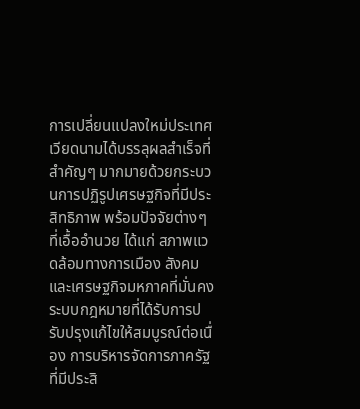การเปลี่ยนแปลงใหม่ประเทศ เวียดนามได้บรรลุผลสำเร็จที่สำคัญๆ มากมายด้วยกระบวนการปฏิรูปเศรษฐกิจที่มีประสิทธิภาพ พร้อมปัจจัยต่างๆ ที่เอื้ออำนวย ได้แก่ สภาพแวดล้อมทางการเมือง สังคม และเศรษฐกิจมหภาคที่มั่นคง ระบบกฎหมายที่ได้รับการปรับปรุงแก้ไขให้สมบูรณ์ต่อเนื่อง การบริหารจัดการภาครัฐที่มีประสิ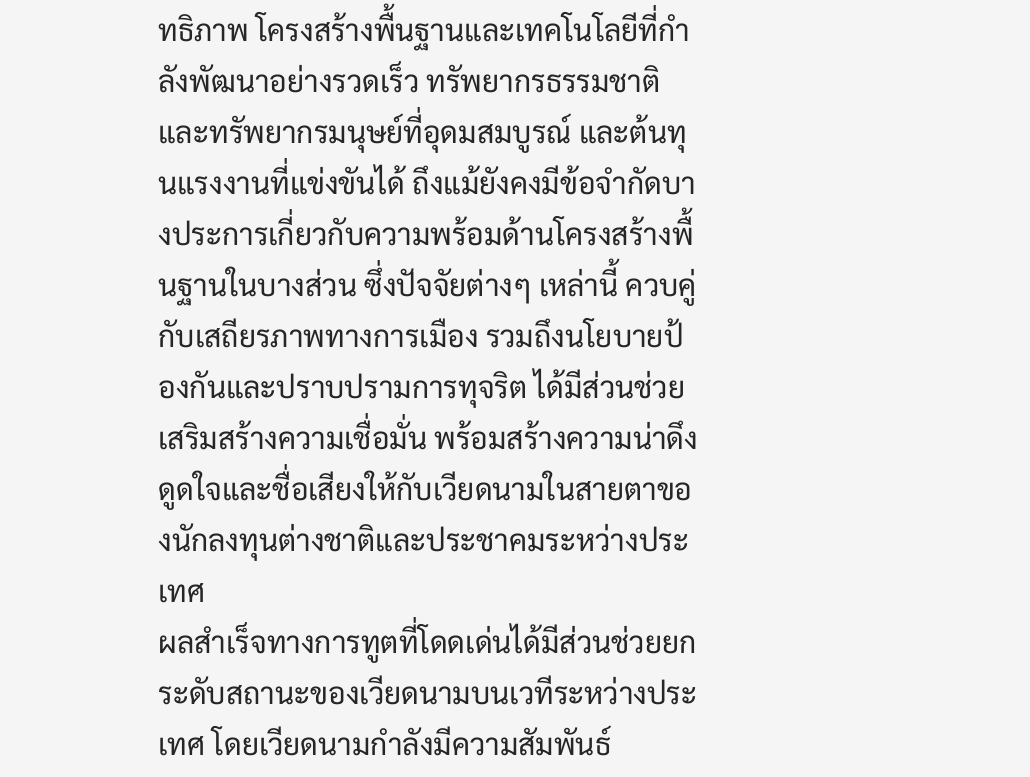ทธิภาพ โครงสร้างพื้นฐานและเทคโนโลยีที่กำลังพัฒนาอย่างรวดเร็ว ทรัพยากรธรรมชาติและทรัพยากรมนุษย์ที่อุดมสมบูรณ์ และต้นทุนแรงงานที่แข่งขันได้ ถึงแม้ยังคงมีข้อจำกัดบางประการเกี่ยวกับความพร้อมด้านโครงสร้างพื้นฐานในบางส่วน ซึ่งปัจจัยต่างๆ เหล่านี้ ควบคู่กับเสถียรภาพทางการเมือง รวมถึงนโยบายป้องกันและปราบปรามการทุจริต ได้มีส่วนช่วยเสริมสร้างความเชื่อมั่น พร้อมสร้างความน่าดึงดูดใจและชื่อเสียงให้กับเวียดนามในสายตาของนักลงทุนต่างชาติและประชาคมระหว่างประเทศ
ผลสำเร็จทางการทูตที่โดดเด่นได้มีส่วนช่วยยกระดับสถานะของเวียดนามบนเวทีระหว่างประเทศ โดยเวียดนามกำลังมีความสัมพันธ์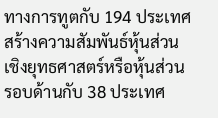ทางการทูตกับ 194 ประเทศ สร้างความสัมพันธ์หุ้นส่วนเชิงยุทธศาสตร์หรือหุ้นส่วนรอบด้านกับ 38 ประเทศ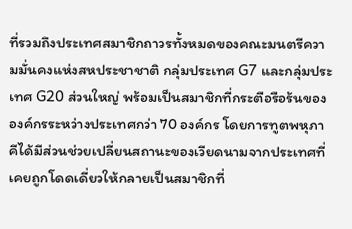ที่รวมถึงประเทศสมาชิกถาวรทั้งหมดของคณะมนตรีความมั่นคงแห่งสหประชาชาติ กลุ่มประเทศ G7 และกลุ่มประเทศ G20 ส่วนใหญ่ พร้อมเป็นสมาชิกที่กระตือรือร้นขององค์กรระหว่างประเทศกว่า 70 องค์กร โดยการทูตพหุภาคีได้มีส่วนช่วยเปลี่ยนสถานะของเวียดนามจากประเทศที่เคยถูกโดดเดี่ยวให้กลายเป็นสมาชิกที่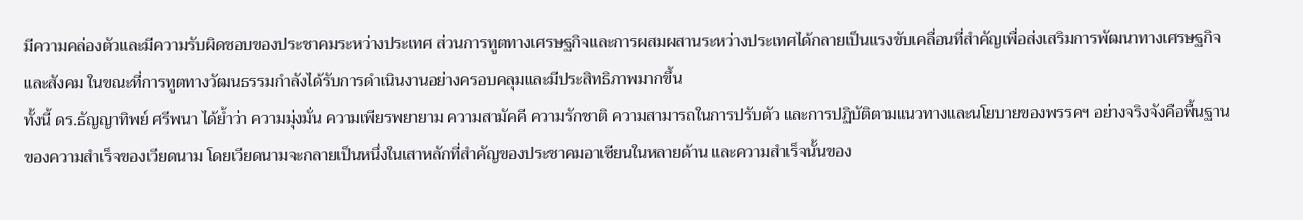มีความคล่องตัวและมีความรับผิดชอบของประชาคมระหว่างประเทศ ส่วนการทูตทางเศรษฐกิจและการผสมผสานระหว่างประเทศได้กลายเป็นแรงขับเคลื่อนที่สำคัญเพื่อส่งเสริมการพัฒนาทางเศรษฐกิจและสังคม ในขณะที่การทูตทางวัฒนธรรมกำลังได้รับการดำเนินงานอย่างครอบคลุมและมีประสิทธิภาพมากขึ้น
ทั้งนี้ ดร.ธัญญาทิพย์ ศรีพนา ได้ย้ำว่า ความมุ่งมั่น ความเพียรพยายาม ความสามัคคี ความรักชาติ ความสามารถในการปรับตัว และการปฏิบัติตามแนวทางและนโยบายของพรรคฯ อย่างจริงจังคือพื้นฐานของความสำเร็จของเวียดนาม โดยเวียดนามจะกลายเป็นหนึ่งในเสาหลักที่สำคัญของประชาคมอาเซียนในหลายด้าน และความสำเร็จนั้นของ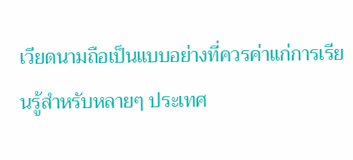เวียดนามถือเป็นแบบอย่างที่ควรค่าแก่การเรียนรู้สำหรับหลายๆ ประเทศ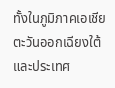ทั้งในภูมิภาคเอเชียตะวันออกเฉียงใต้และประเทศ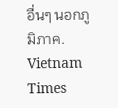อื่นๆ นอกภูมิภาค.
Vietnam Times